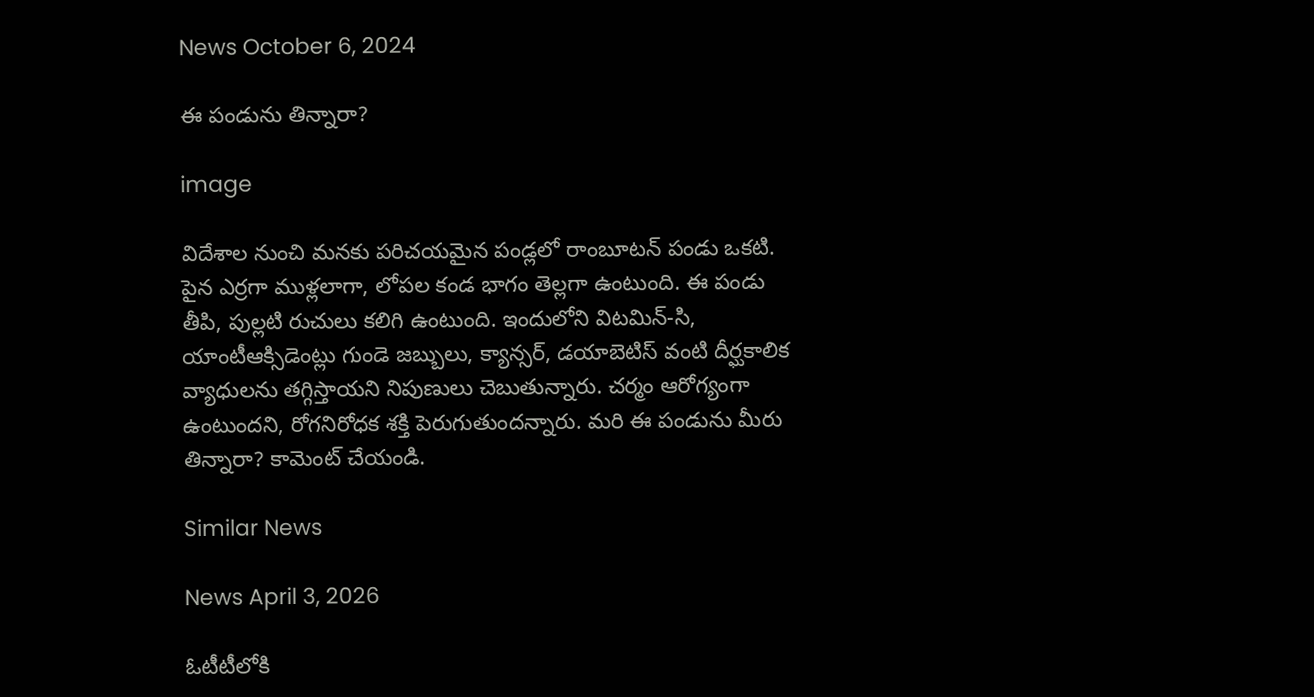News October 6, 2024

ఈ పండును తిన్నారా?

image

విదేశాల నుంచి మనకు పరిచయమైన పండ్లలో రాంబూటన్ పండు ఒకటి. పైన ఎర్రగా ముళ్లలాగా, లోపల కండ భాగం తెల్లగా ఉంటుంది. ఈ పండు తీపి, పుల్లటి రుచులు కలిగి ఉంటుంది. ఇందులోని విటమిన్-సి, యాంటీఆక్సిడెంట్లు గుండె జబ్బులు, క్యాన్సర్, డయాబెటిస్ వంటి దీర్ఘకాలిక వ్యాధులను తగ్గిస్తాయని నిపుణులు చెబుతున్నారు. చర్మం ఆరోగ్యంగా ఉంటుందని, రోగనిరోధక శక్తి పెరుగుతుందన్నారు. మరి ఈ పండును మీరు తిన్నారా? కామెంట్ చేయండి.

Similar News

News April 3, 2026

ఓటీటీలోకి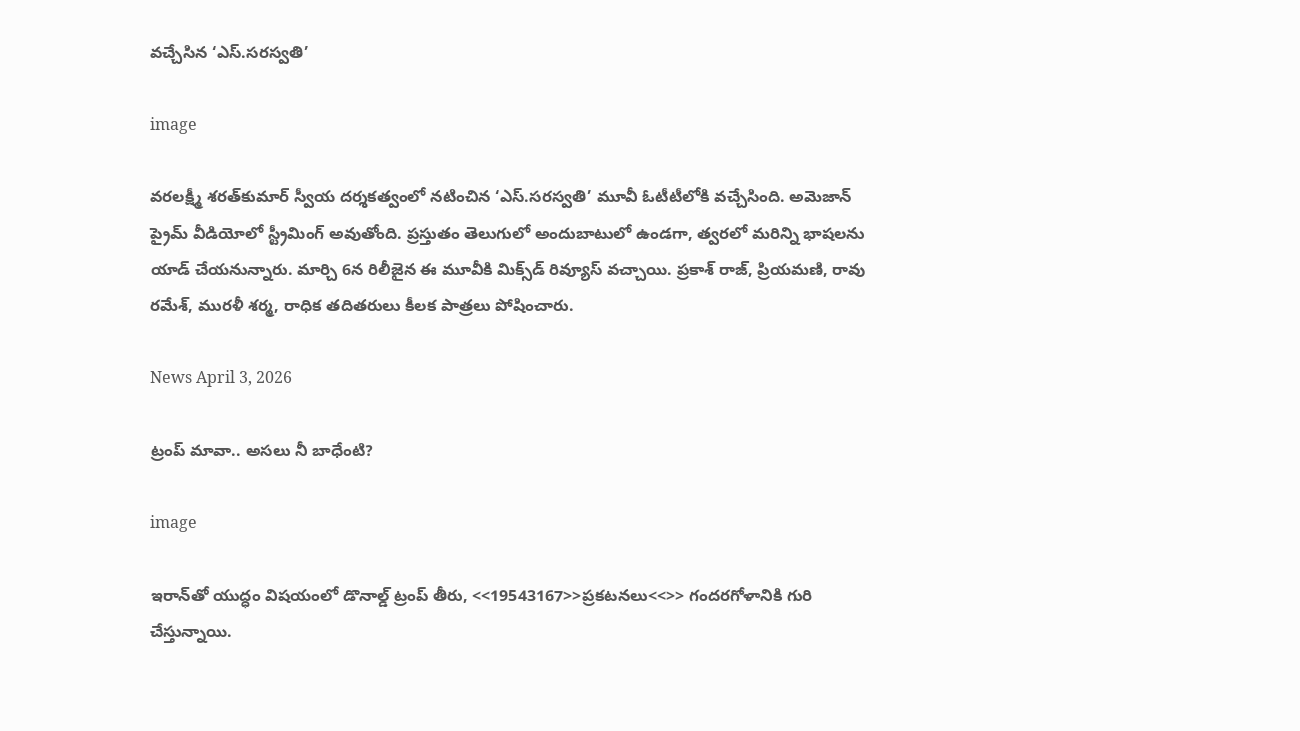వచ్చేసిన ‘ఎస్.సరస్వతి’

image

వరలక్ష్మీ శరత్‌కుమార్ స్వీయ దర్శకత్వంలో నటించిన ‘ఎస్.సరస్వతి’ మూవీ ఓటీటీలోకి వచ్చేసింది. అమెజాన్ ప్రైమ్‌ వీడియోలో స్ట్రీమింగ్ అవుతోంది. ప్రస్తుతం తెలుగులో అందుబాటులో ఉండగా, త్వరలో మరిన్ని భాషలను యాడ్ చేయనున్నారు. మార్చి 6న రిలీజైన ఈ మూవీకి మిక్స్‌డ్ రివ్యూస్ వచ్చాయి. ప్రకాశ్ రాజ్, ప్రియమణి, రావు రమేశ్, మురళీ శర్మ, రాధిక తదితరులు కీలక పాత్రలు పోషించారు.

News April 3, 2026

ట్రంప్ మావా.. అసలు నీ బాధేంటి?

image

ఇరాన్‌తో యుద్ధం విషయంలో డొనాల్డ్ ట్రంప్ తీరు, <<19543167>>ప్రకటనలు<<>> గందరగోళానికి గురి చేస్తున్నాయి.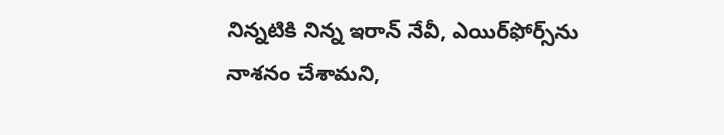నిన్నటికి నిన్న ఇరాన్ నేవీ, ఎయిర్‌ఫోర్స్‌ను నాశనం చేశామని,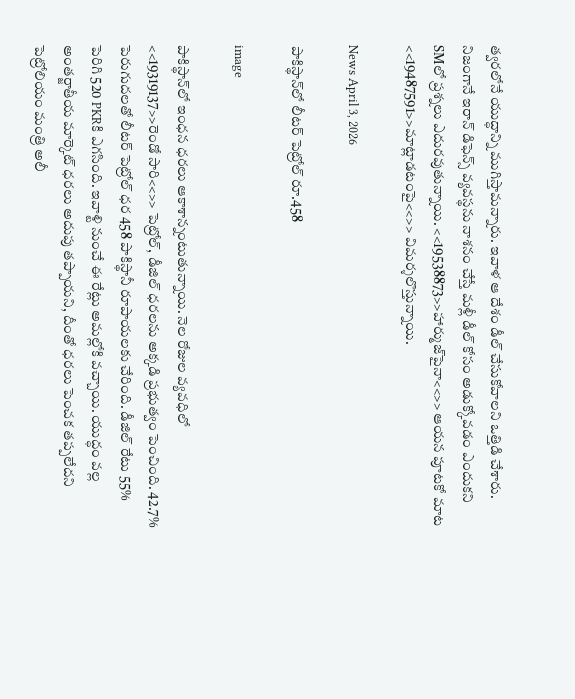త్వరలోనే యుద్ధాన్ని ముగిస్తామన్నారు. ఇవాళ ఆ దేశం డీల్ చేసుకోవాలని ఒత్తిడి చేశారు. నిజంగానే ఇరాన్ డిఫెన్స్ వ్యవస్థను నాశనం చేస్తే మళ్లీ డీల్ కోసం అడుక్కోవడం ఎందుకని SMలో ప్రశ్నలు ఎదురవుతున్నాయి. <<19538873>>హార్ముజ్‌పైనా<<>> ఆయన పూటకో మాట <<19487591>>మాట్లాడటంపై<<>> విమర్శలొస్తున్నాయి.

News April 3, 2026

పాకిస్థాన్‌లో లీటర్ పెట్రోల్ రూ.458

image

పాకిస్థాన్‌లో ఇంధన ధరలు ఆకాశాన్నంటుతున్నాయి. నెల రోజుల వ్యవధిలో <<19319137>>రెండో సారి<<>> పెట్రోల్, డీజిల్ ధరలను అక్కడి ప్రభుత్వం పెంచింది. 42.7% పెరుగుదలతో లీటర్ పెట్రోల్ ధర 458 పాకిస్థానీ రూపాయలకు చేరింది. డీజిల్ రేటు 55% పెరిగి 520 PKRకి ఎగసింది. ఇవాళ్టి నుంచే ఈ రేట్లు అమల్లోకి వచ్చాయి. యుద్ధం వల్ల అంతర్జాతీయ మార్కెట్ ధరలు అదుపు తప్పాయని, దీంతో ధరలు పెంచక తప్పలేదని పెట్రోలియం మంత్రి అలీ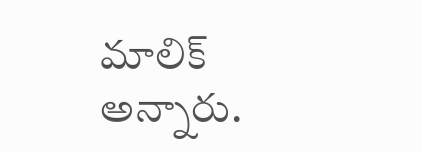మాలిక్ అన్నారు.